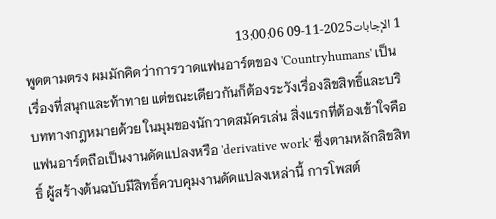1 الإجابات2025-11-09 13:00:06
พูดตามตรง ผมมักคิดว่าการวาดแฟนอาร์ตของ 'Countryhumans' เป็นเรื่องที่สนุกและท้าทาย แต่ขณะเดียวกันก็ต้องระวังเรื่องลิขสิทธิ์และบริบททางกฎหมายด้วย ในมุมของนักวาดสมัครเล่น สิ่งแรกที่ต้องเข้าใจคือแฟนอาร์ตถือเป็นงานดัดแปลงหรือ 'derivative work' ซึ่งตามหลักลิขสิทธิ์ ผู้สร้างต้นฉบับมีสิทธิ์ควบคุมงานดัดแปลงเหล่านี้ การโพสต์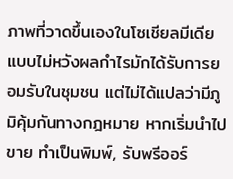ภาพที่วาดขึ้นเองในโซเชียลมีเดียแบบไม่หวังผลกำไรมักได้รับการยอมรับในชุมชน แต่ไม่ได้แปลว่ามีภูมิคุ้มกันทางกฎหมาย หากเริ่มนำไปขาย ทำเป็นพิมพ์, รับพรีออร์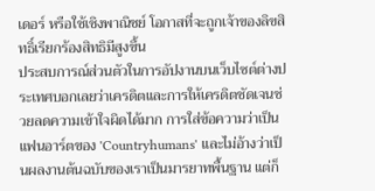เดอร์ หรือใช้เชิงพาณิชย์ โอกาสที่จะถูกเจ้าของลิขสิทธิ์เรียกร้องสิทธิมีสูงขึ้น
ประสบการณ์ส่วนตัวในการอัปงานบนเว็บไซต์ต่างประเทศบอกเลยว่าเครดิตและการให้เครดิตชัดเจนช่วยลดความเข้าใจผิดได้มาก การใส่ข้อความว่าเป็นแฟนอาร์ตของ 'Countryhumans' และไม่อ้างว่าเป็นผลงานต้นฉบับของเราเป็นมารยาทพื้นฐาน แต่ก็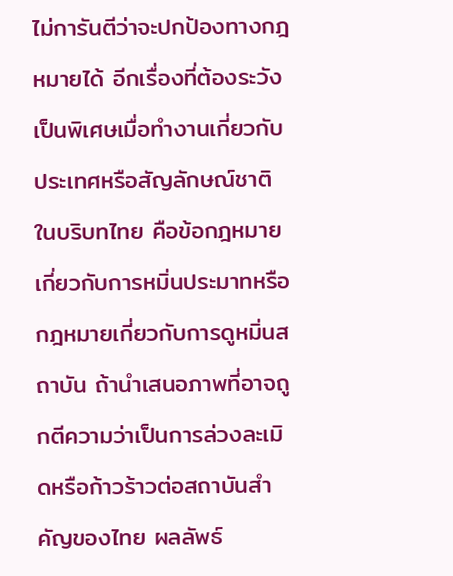ไม่การันตีว่าจะปกป้องทางกฎหมายได้ อีกเรื่องที่ต้องระวังเป็นพิเศษเมื่อทำงานเกี่ยวกับประเทศหรือสัญลักษณ์ชาติในบริบทไทย คือข้อกฎหมายเกี่ยวกับการหมิ่นประมาทหรือกฎหมายเกี่ยวกับการดูหมิ่นสถาบัน ถ้านำเสนอภาพที่อาจถูกตีความว่าเป็นการล่วงละเมิดหรือก้าวร้าวต่อสถาบันสำคัญของไทย ผลลัพธ์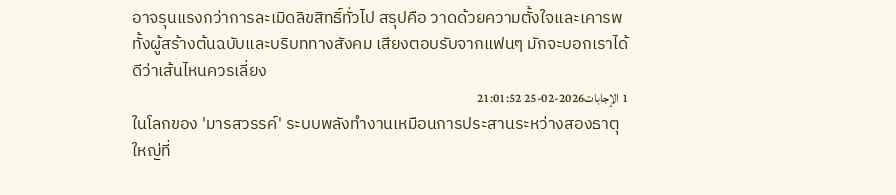อาจรุนแรงกว่าการละเมิดลิขสิทธิ์ทั่วไป สรุปคือ วาดด้วยความตั้งใจและเคารพทั้งผู้สร้างต้นฉบับและบริบททางสังคม เสียงตอบรับจากแฟนๆ มักจะบอกเราได้ดีว่าเส้นไหนควรเลี่ยง
1 الإجابات2026-02-25 21:01:52
ในโลกของ 'มารสวรรค์' ระบบพลังทำงานเหมือนการประสานระหว่างสองธาตุใหญ่ที่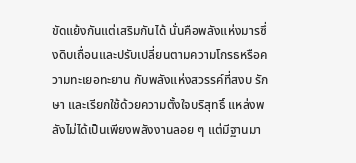ขัดแย้งกันแต่เสริมกันได้ นั่นคือพลังแห่งมารซึ่งดิบเถื่อนและปรับเปลี่ยนตามความโกรธหรือความทะเยอทะยาน กับพลังแห่งสวรรค์ที่สงบ รักษา และเรียกใช้ด้วยความตั้งใจบริสุทธิ์ แหล่งพลังไม่ได้เป็นเพียงพลังงานลอย ๆ แต่มีฐานมา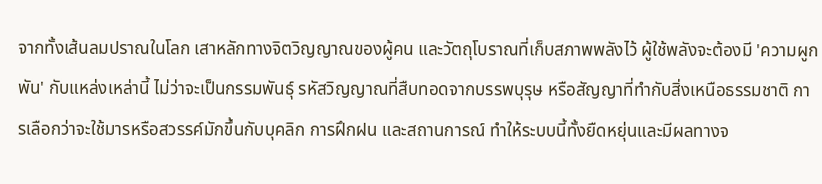จากทั้งเส้นลมปราณในโลก เสาหลักทางจิตวิญญาณของผู้คน และวัตถุโบราณที่เก็บสภาพพลังไว้ ผู้ใช้พลังจะต้องมี 'ความผูกพัน' กับแหล่งเหล่านี้ ไม่ว่าจะเป็นกรรมพันธุ์ รหัสวิญญาณที่สืบทอดจากบรรพบุรุษ หรือสัญญาที่ทำกับสิ่งเหนือธรรมชาติ การเลือกว่าจะใช้มารหรือสวรรค์มักขึ้นกับบุคลิก การฝึกฝน และสถานการณ์ ทำให้ระบบนี้ทั้งยืดหยุ่นและมีผลทางจ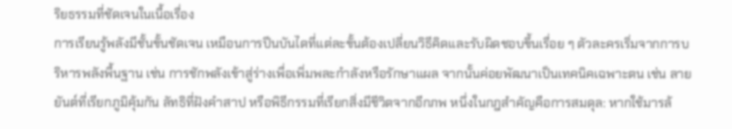ริยธรรมที่ชัดเจนในเนื้อเรื่อง
การเรียนรู้พลังมีชั้นขั้นชัดเจน เหมือนการปีนบันไดที่แต่ละขั้นต้องเปลี่ยนวิธีคิดและรับผิดชอบขึ้นเรื่อย ๆ ตัวละครเริ่มจากการบริหารพลังพื้นฐาน เช่น การชักพลังเข้าสู่ร่างเพื่อเพิ่มพละกำลังหรือรักษาแผล จากนั้นค่อยพัฒนาเป็นเทคนิคเฉพาะตน เช่น ลายยันต์ที่เรียกภูมิคุ้มกัน ลัทธิที่ฝังคำสาป หรือพิธีกรรมที่เรียกสิ่งมีชีวิตจากอีกภพ หนึ่งในกฎสำคัญคือการสมดุล: หากใช้มารล้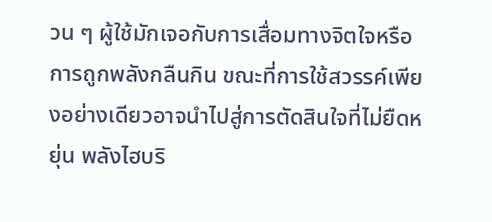วน ๆ ผู้ใช้มักเจอกับการเสื่อมทางจิตใจหรือการถูกพลังกลืนกิน ขณะที่การใช้สวรรค์เพียงอย่างเดียวอาจนำไปสู่การตัดสินใจที่ไม่ยืดหยุ่น พลังไฮบริ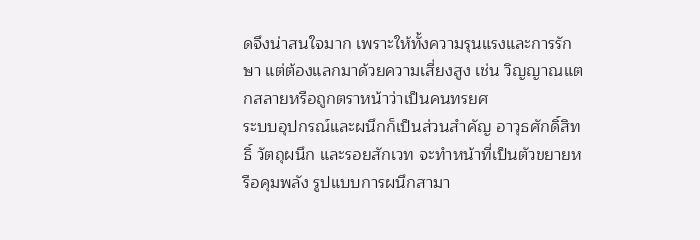ดจึงน่าสนใจมาก เพราะให้ทั้งความรุนแรงและการรักษา แต่ต้องแลกมาด้วยความเสี่ยงสูง เช่น วิญญาณแตกสลายหรือถูกตราหน้าว่าเป็นคนทรยศ
ระบบอุปกรณ์และผนึกก็เป็นส่วนสำคัญ อาวุธศักดิ์สิทธิ์ วัตถุผนึก และรอยสักเวท จะทำหน้าที่เป็นตัวขยายหรือคุมพลัง รูปแบบการผนึกสามา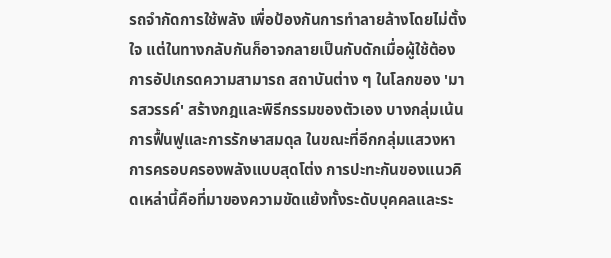รถจำกัดการใช้พลัง เพื่อป้องกันการทำลายล้างโดยไม่ตั้งใจ แต่ในทางกลับกันก็อาจกลายเป็นกับดักเมื่อผู้ใช้ต้องการอัปเกรดความสามารถ สถาบันต่าง ๆ ในโลกของ 'มารสวรรค์' สร้างกฎและพิธีกรรมของตัวเอง บางกลุ่มเน้นการฟื้นฟูและการรักษาสมดุล ในขณะที่อีกกลุ่มแสวงหาการครอบครองพลังแบบสุดโต่ง การปะทะกันของแนวคิดเหล่านี้คือที่มาของความขัดแย้งทั้งระดับบุคคลและระ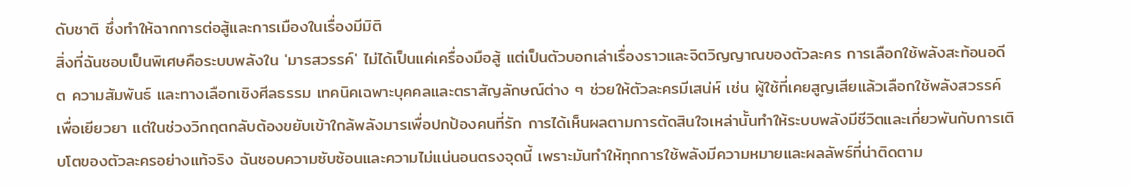ดับชาติ ซึ่งทำให้ฉากการต่อสู้และการเมืองในเรื่องมีมิติ
สิ่งที่ฉันชอบเป็นพิเศษคือระบบพลังใน 'มารสวรรค์' ไม่ได้เป็นแค่เครื่องมือสู้ แต่เป็นตัวบอกเล่าเรื่องราวและจิตวิญญาณของตัวละคร การเลือกใช้พลังสะท้อนอดีต ความสัมพันธ์ และทางเลือกเชิงศีลธรรม เทคนิคเฉพาะบุคคลและตราสัญลักษณ์ต่าง ๆ ช่วยให้ตัวละครมีเสน่ห์ เช่น ผู้ใช้ที่เคยสูญเสียแล้วเลือกใช้พลังสวรรค์เพื่อเยียวยา แต่ในช่วงวิกฤตกลับต้องขยับเข้าใกล้พลังมารเพื่อปกป้องคนที่รัก การได้เห็นผลตามการตัดสินใจเหล่านั้นทำให้ระบบพลังมีชีวิตและเกี่ยวพันกับการเติบโตของตัวละครอย่างแท้จริง ฉันชอบความซับซ้อนและความไม่แน่นอนตรงจุดนี้ เพราะมันทำให้ทุกการใช้พลังมีความหมายและผลลัพธ์ที่น่าติดตาม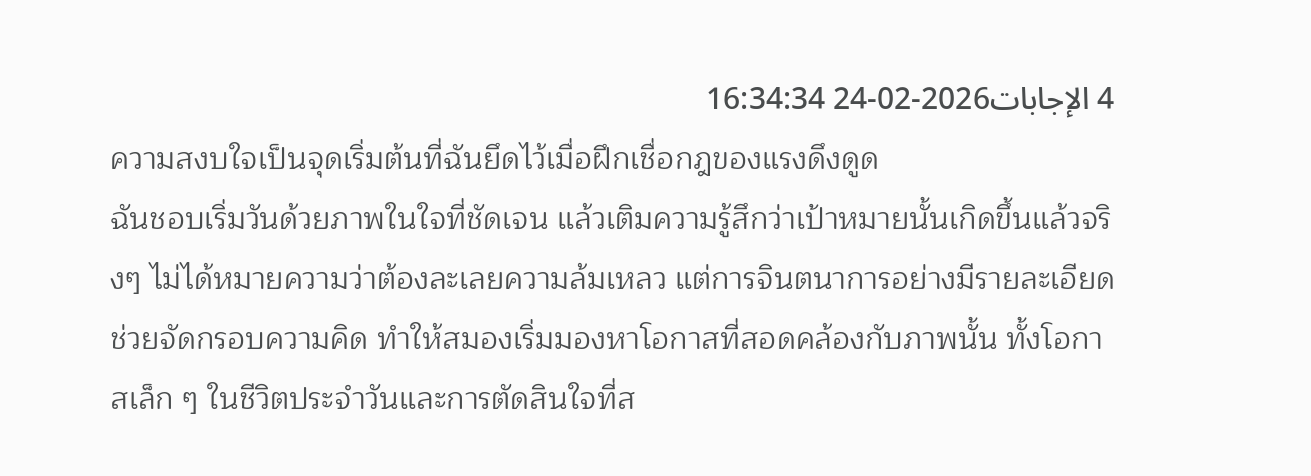4 الإجابات2026-02-24 16:34:34
ความสงบใจเป็นจุดเริ่มต้นที่ฉันยึดไว้เมื่อฝึกเชื่อกฎของแรงดึงดูด
ฉันชอบเริ่มวันด้วยภาพในใจที่ชัดเจน แล้วเติมความรู้สึกว่าเป้าหมายนั้นเกิดขึ้นแล้วจริงๆ ไม่ได้หมายความว่าต้องละเลยความล้มเหลว แต่การจินตนาการอย่างมีรายละเอียดช่วยจัดกรอบความคิด ทำให้สมองเริ่มมองหาโอกาสที่สอดคล้องกับภาพนั้น ทั้งโอกาสเล็ก ๆ ในชีวิตประจำวันและการตัดสินใจที่ส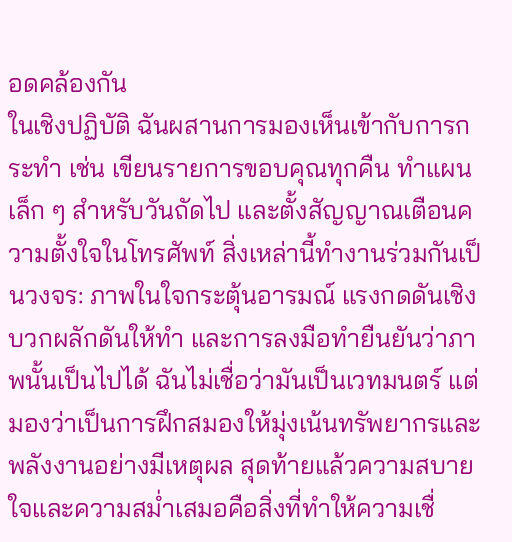อดคล้องกัน
ในเชิงปฏิบัติ ฉันผสานการมองเห็นเข้ากับการกระทำ เช่น เขียนรายการขอบคุณทุกคืน ทำแผนเล็ก ๆ สำหรับวันถัดไป และตั้งสัญญาณเตือนความตั้งใจในโทรศัพท์ สิ่งเหล่านี้ทำงานร่วมกันเป็นวงจร: ภาพในใจกระตุ้นอารมณ์ แรงกดดันเชิงบวกผลักดันให้ทำ และการลงมือทำยืนยันว่าภาพนั้นเป็นไปได้ ฉันไม่เชื่อว่ามันเป็นเวทมนตร์ แต่มองว่าเป็นการฝึกสมองให้มุ่งเน้นทรัพยากรและพลังงานอย่างมีเหตุผล สุดท้ายแล้วความสบายใจและความสม่ำเสมอคือสิ่งที่ทำให้ความเชื่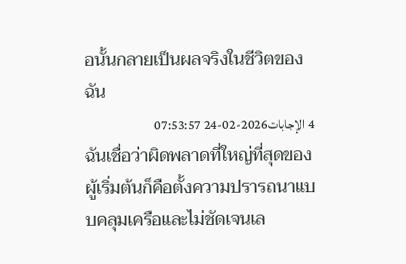อนั้นกลายเป็นผลจริงในชีวิตของฉัน
4 الإجابات2026-02-24 07:53:57
ฉันเชื่อว่าผิดพลาดที่ใหญ่ที่สุดของผู้เริ่มต้นก็คือตั้งความปรารถนาแบบคลุมเครือและไม่ชัดเจนเล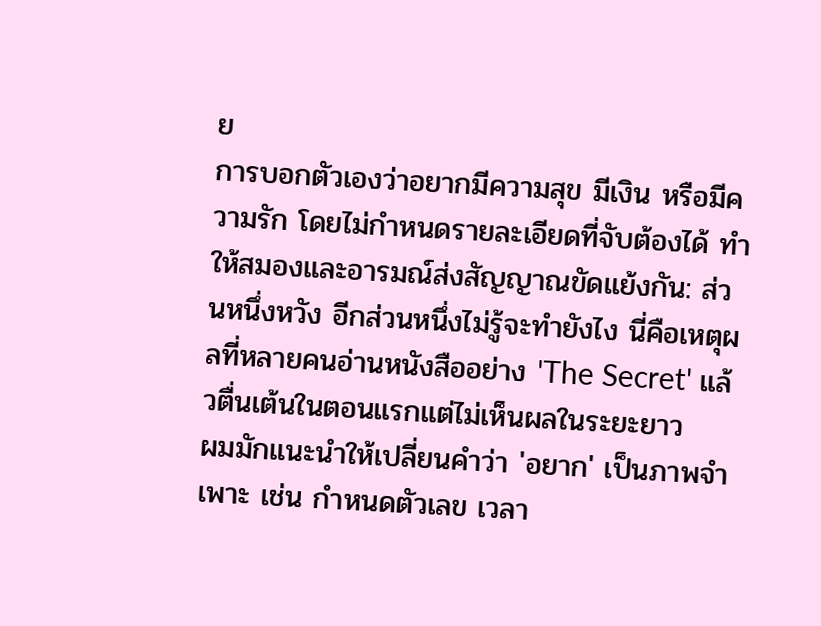ย
การบอกตัวเองว่าอยากมีความสุข มีเงิน หรือมีความรัก โดยไม่กำหนดรายละเอียดที่จับต้องได้ ทำให้สมองและอารมณ์ส่งสัญญาณขัดแย้งกัน: ส่วนหนึ่งหวัง อีกส่วนหนึ่งไม่รู้จะทำยังไง นี่คือเหตุผลที่หลายคนอ่านหนังสืออย่าง 'The Secret' แล้วตื่นเต้นในตอนแรกแต่ไม่เห็นผลในระยะยาว
ผมมักแนะนำให้เปลี่ยนคำว่า 'อยาก' เป็นภาพจำเพาะ เช่น กำหนดตัวเลข เวลา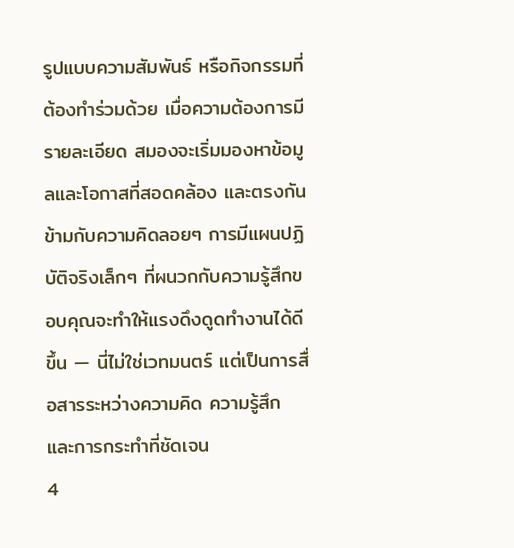รูปแบบความสัมพันธ์ หรือกิจกรรมที่ต้องทำร่วมด้วย เมื่อความต้องการมีรายละเอียด สมองจะเริ่มมองหาข้อมูลและโอกาสที่สอดคล้อง และตรงกันข้ามกับความคิดลอยๆ การมีแผนปฏิบัติจริงเล็กๆ ที่ผนวกกับความรู้สึกขอบคุณจะทำให้แรงดึงดูดทำงานได้ดีขึ้น — นี่ไม่ใช่เวทมนตร์ แต่เป็นการสื่อสารระหว่างความคิด ความรู้สึก และการกระทำที่ชัดเจน
4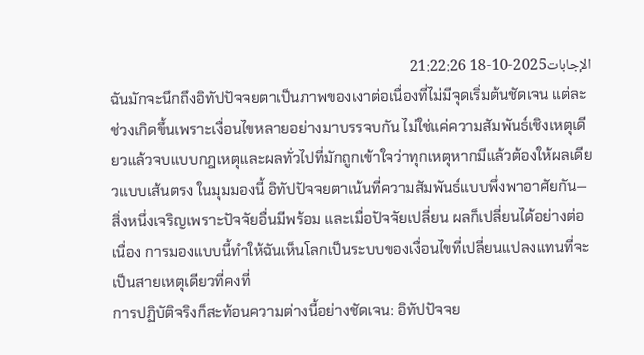الإجابات2025-10-18 21:22:26
ฉันมักจะนึกถึงอิทัปปัจจยตาเป็นภาพของเงาต่อเนื่องที่ไม่มีจุดเริ่มต้นชัดเจน แต่ละช่วงเกิดขึ้นเพราะเงื่อนไขหลายอย่างมาบรรจบกัน ไม่ใช่แค่ความสัมพันธ์เชิงเหตุเดียวแล้วจบแบบกฎเหตุและผลทั่วไปที่มักถูกเข้าใจว่าทุกเหตุหากมีแล้วต้องให้ผลเดียวแบบเส้นตรง ในมุมมองนี้ อิทัปปัจจยตาเน้นที่ความสัมพันธ์แบบพึ่งพาอาศัยกัน—สิ่งหนึ่งเจริญเพราะปัจจัยอื่นมีพร้อม และเมื่อปัจจัยเปลี่ยน ผลก็เปลี่ยนได้อย่างต่อเนื่อง การมองแบบนี้ทำให้ฉันเห็นโลกเป็นระบบของเงื่อนไขที่เปลี่ยนแปลงแทนที่จะเป็นสายเหตุเดียวที่คงที่
การปฏิบัติจริงก็สะท้อนความต่างนี้อย่างชัดเจน: อิทัปปัจจย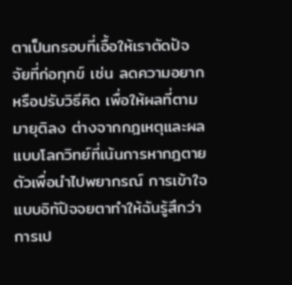ตาเป็นกรอบที่เอื้อให้เราตัดปัจจัยที่ก่อทุกข์ เช่น ลดความอยากหรือปรับวิธีคิด เพื่อให้ผลที่ตามมายุติลง ต่างจากกฎเหตุและผลแบบโลกวิทย์ที่เน้นการหากฎตายตัวเพื่อนำไปพยากรณ์ การเข้าใจแบบอิทัปัจจยตาทำให้ฉันรู้สึกว่าการเป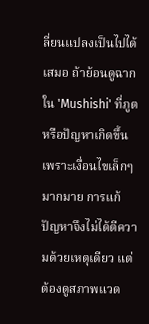ลี่ยนแปลงเป็นไปได้เสมอ ถ้าย้อนดูฉากใน 'Mushishi' ที่ภูตหรือปัญหาเกิดขึ้นเพราะเงื่อนไขเล็กๆ มากมาย การแก้ปัญหาจึงไม่ได้ตีความด้วยเหตุเดียว แต่ต้องดูสภาพแวด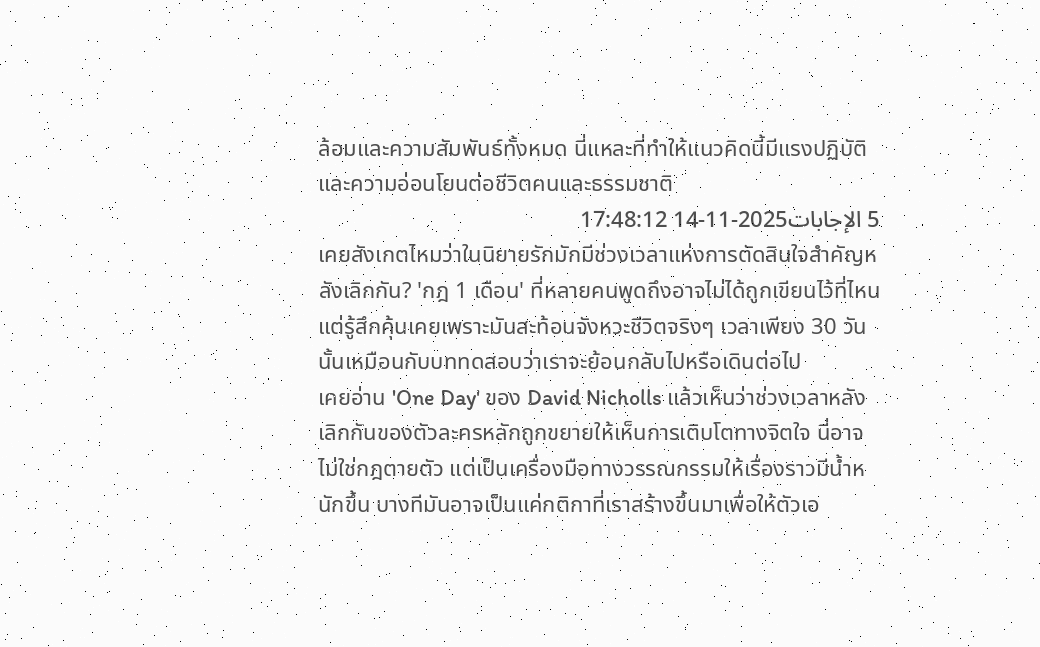ล้อมและความสัมพันธ์ทั้งหมด นี่แหละที่ทำให้แนวคิดนี้มีแรงปฏิบัติและความอ่อนโยนต่อชีวิตคนและธรรมชาติ
5 الإجابات2025-11-14 17:48:12
เคยสังเกตไหมว่าในนิยายรักมักมีช่วงเวลาแห่งการตัดสินใจสำคัญหลังเลิกกัน? 'กฎ 1 เดือน' ที่หลายคนพูดถึงอาจไม่ได้ถูกเขียนไว้ที่ไหน แต่รู้สึกคุ้นเคยเพราะมันสะท้อนจังหวะชีวิตจริงๆ เวลาเพียง 30 วันนั้นเหมือนกับบททดสอบว่าเราจะย้อนกลับไปหรือเดินต่อไป
เคยอ่าน 'One Day' ของ David Nicholls แล้วเห็นว่าช่วงเวลาหลังเลิกกันของตัวละครหลักถูกขยายให้เห็นการเติบโตทางจิตใจ นี่อาจไม่ใช่กฎตายตัว แต่เป็นเครื่องมือทางวรรณกรรมให้เรื่องราวมีน้ำหนักขึ้น บางทีมันอาจเป็นแค่กติกาที่เราสร้างขึ้นมาเพื่อให้ตัวเอ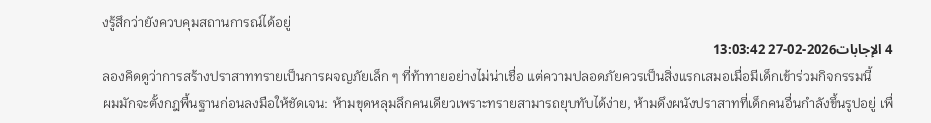งรู้สึกว่ายังควบคุมสถานการณ์ได้อยู่
4 الإجابات2026-02-27 13:03:42
ลองคิดดูว่าการสร้างปราสาททรายเป็นการผจญภัยเล็ก ๆ ที่ท้าทายอย่างไม่น่าเชื่อ แต่ความปลอดภัยควรเป็นสิ่งแรกเสมอเมื่อมีเด็กเข้าร่วมกิจกรรมนี้
ผมมักจะตั้งกฎพื้นฐานก่อนลงมือให้ชัดเจน: ห้ามขุดหลุมลึกคนเดียวเพราะทรายสามารถยุบทับได้ง่าย, ห้ามดึงผนังปราสาทที่เด็กคนอื่นกำลังขึ้นรูปอยู่ เพื่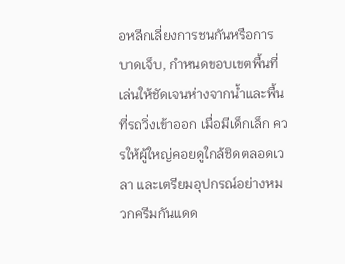อหลีกเลี่ยงการชนกันหรือการบาดเจ็บ, กำหนดขอบเขตพื้นที่เล่นให้ชัดเจนห่างจากน้ำและพื้นที่รถวิ่งเข้าออก เมื่อมีเด็กเล็ก ควรให้ผู้ใหญ่คอยดูใกล้ชิดตลอดเวลา และเตรียมอุปกรณ์อย่างหมวกครีมกันแดด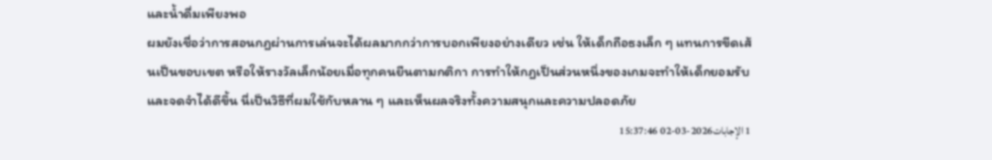และน้ำดื่มเพียงพอ
ผมยังเชื่อว่าการสอนกฎผ่านการเล่นจะได้ผลมากกว่าการบอกเพียงอย่างเดียว เช่น ให้เด็กถือธงเล็ก ๆ แทนการขีดเส้นเป็นขอบเขต หรือให้รางวัลเล็กน้อยเมื่อทุกคนยืนตามกติกา การทำให้กฎเป็นส่วนหนึ่งของเกมจะทำให้เด็กยอมรับและจดจำได้ดีขึ้น นี่เป็นวิธีที่ผมใช้กับหลาน ๆ และเห็นผลจริงทั้งความสนุกและความปลอดภัย
1 الإجابات2026-03-02 15:37:46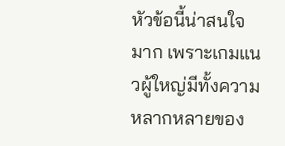หัวข้อนี้น่าสนใจมาก เพราะเกมแนวผู้ใหญ่มีทั้งความหลากหลายของ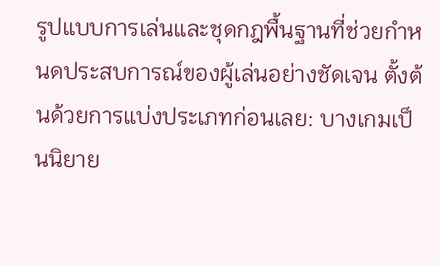รูปแบบการเล่นและชุดกฎพื้นฐานที่ช่วยกำหนดประสบการณ์ของผู้เล่นอย่างชัดเจน ตั้งต้นด้วยการแบ่งประเภทก่อนเลย: บางเกมเป็นนิยาย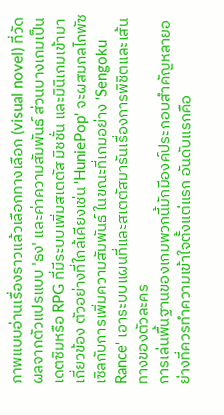ภาพแบบอ่านเรื่องราวแล้วเลือกทางเลือก (visual novel) ที่วัดผลจากตัวแปรแบบ 'ธง' และค่าความสัมพันธ์ ส่วนบางเกมเป็นเดตซิมหรือ RPG ที่มีระบบเพิ่มสเตตัส มิชชั่น และมินิเกมเข้ามาเกี่ยวข้อง ตัวอย่างที่ใกล้เคียงเช่น 'HuniePop' จะผสมกลไกพัซเซิลกับการเพิ่มความสัมพันธ์ ในขณะที่เกมอย่าง 'Sengoku Rance' เอาระบบแผนที่และสเตตัสมารันเรื่องการพิชิตและเส้นทางของตัวละคร
การเล่นพื้นฐานของเกมพวกนี้มักมีองค์ประกอบสำคัญหลายอย่างที่ควรทำความเข้าใจตั้งแต่แรก อันดับแรกคือ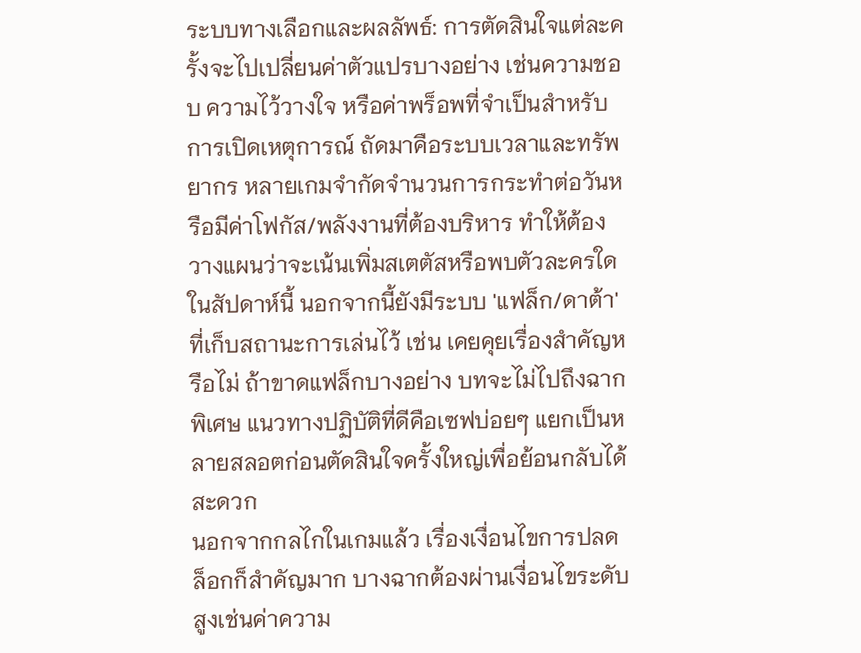ระบบทางเลือกและผลลัพธ์: การตัดสินใจแต่ละครั้งจะไปเปลี่ยนค่าตัวแปรบางอย่าง เช่นความชอบ ความไว้วางใจ หรือค่าพร็อพที่จำเป็นสำหรับการเปิดเหตุการณ์ ถัดมาคือระบบเวลาและทรัพยากร หลายเกมจำกัดจำนวนการกระทำต่อวันหรือมีค่าโฟกัส/พลังงานที่ต้องบริหาร ทำให้ต้องวางแผนว่าจะเน้นเพิ่มสเตตัสหรือพบตัวละครใดในสัปดาห์นี้ นอกจากนี้ยังมีระบบ 'แฟล็ก/ดาต้า' ที่เก็บสถานะการเล่นไว้ เช่น เคยคุยเรื่องสำคัญหรือไม่ ถ้าขาดแฟล็กบางอย่าง บทจะไม่ไปถึงฉากพิเศษ แนวทางปฏิบัติที่ดีคือเซฟบ่อยๆ แยกเป็นหลายสลอตก่อนตัดสินใจครั้งใหญ่เพื่อย้อนกลับได้สะดวก
นอกจากกลไกในเกมแล้ว เรื่องเงื่อนไขการปลดล็อกก็สำคัญมาก บางฉากต้องผ่านเงื่อนไขระดับสูงเช่นค่าความ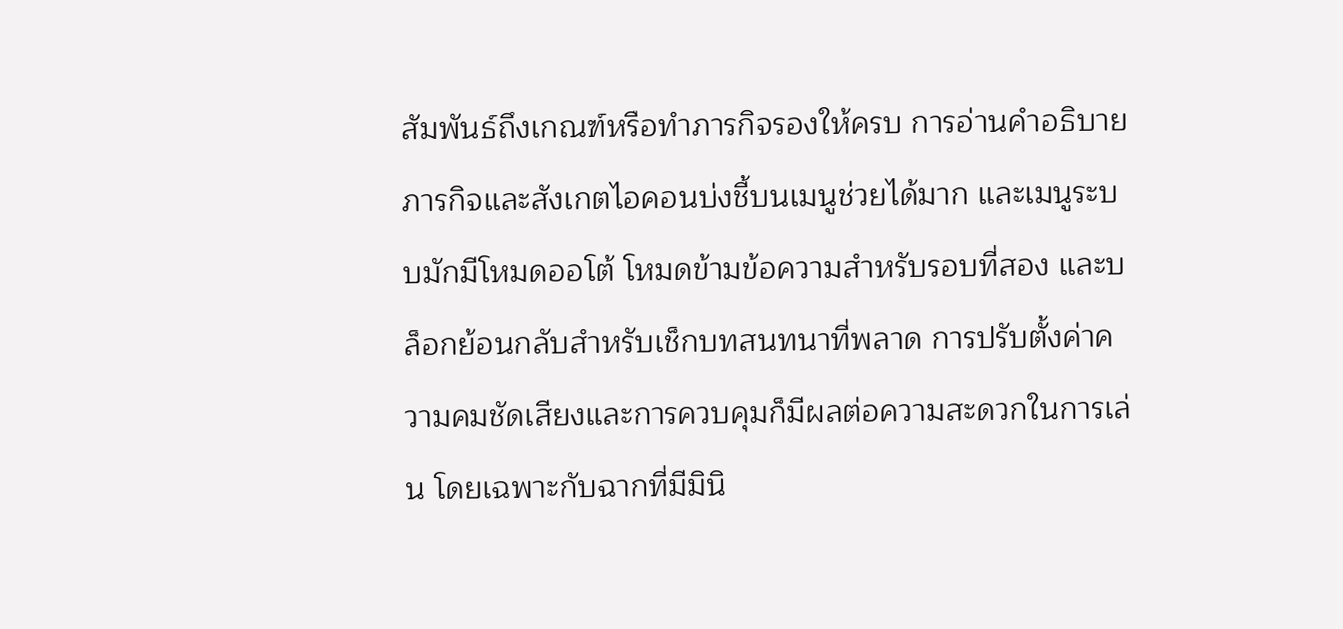สัมพันธ์ถึงเกณฑ์หรือทำภารกิจรองให้ครบ การอ่านคำอธิบายภารกิจและสังเกตไอคอนบ่งชี้บนเมนูช่วยได้มาก และเมนูระบบมักมีโหมดออโต้ โหมดข้ามข้อความสำหรับรอบที่สอง และบล็อกย้อนกลับสำหรับเช็กบทสนทนาที่พลาด การปรับตั้งค่าความคมชัดเสียงและการควบคุมก็มีผลต่อความสะดวกในการเล่น โดยเฉพาะกับฉากที่มีมินิ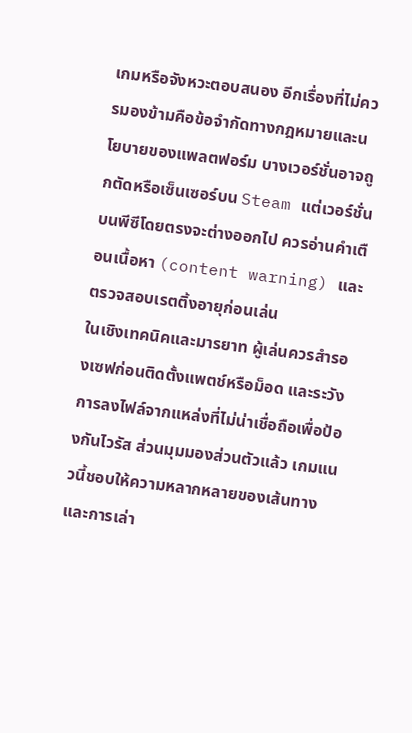เกมหรือจังหวะตอบสนอง อีกเรื่องที่ไม่ควรมองข้ามคือข้อจำกัดทางกฎหมายและนโยบายของแพลตฟอร์ม บางเวอร์ชั่นอาจถูกตัดหรือเซ็นเซอร์บน Steam แต่เวอร์ชั่นบนพีซีโดยตรงจะต่างออกไป ควรอ่านคำเตือนเนื้อหา (content warning) และตรวจสอบเรตติ้งอายุก่อนเล่น
ในเชิงเทคนิคและมารยาท ผู้เล่นควรสำรองเซฟก่อนติดตั้งแพตช์หรือม็อด และระวังการลงไฟล์จากแหล่งที่ไม่น่าเชื่อถือเพื่อป้องกันไวรัส ส่วนมุมมองส่วนตัวแล้ว เกมแนวนี้ชอบให้ความหลากหลายของเส้นทางและการเล่า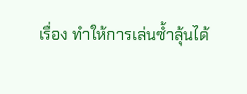เรื่อง ทำให้การเล่นซ้ำลุ้นได้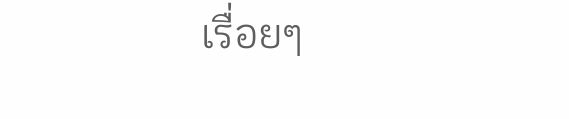เรื่อยๆ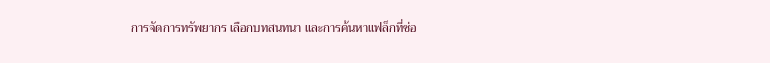การจัดการทรัพยากร เลือกบทสนทนา และการค้นหาแฟล็กที่ซ่อ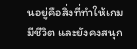นอยู่คือสิ่งที่ทำให้เกมมีชีวิต และยังคงสนุก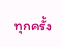ทุกครั้ง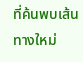ที่ค้นพบเส้นทางใหม่